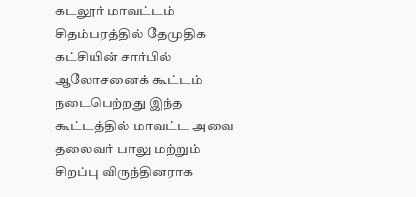கடலூர் மாவட்டம் சிதம்பரத்தில் தேமுதிக கட்சியின் சார்பில் ஆலோசனைக் கூட்டம்
நடைபெற்றது இந்த கூட்டத்தில் மாவட்ட அவை தலைவர் பாலு மற்றும் சிறப்பு விருந்தினராக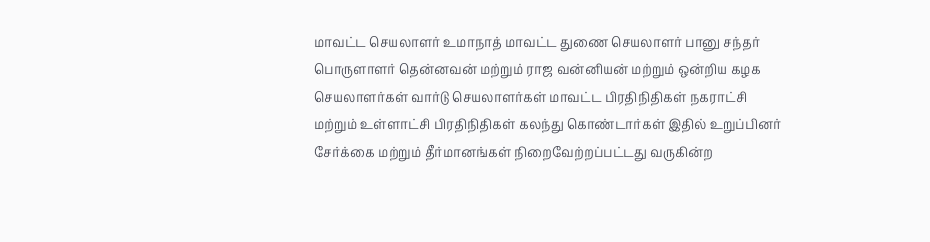மாவட்ட செயலாளர் உமாநாத் மாவட்ட துணை செயலாளர் பானு சந்தர் பொருளாளர் தென்னவன் மற்றும் ராஜ வன்னியன் மற்றும் ஒன்றிய கழக செயலாளர்கள் வார்டு செயலாளர்கள் மாவட்ட பிரதிநிதிகள் நகராட்சி மற்றும் உள்ளாட்சி பிரதிநிதிகள் கலந்து கொண்டார்கள் இதில் உறுப்பினர் சேர்க்கை மற்றும் தீர்மானங்கள் நிறைவேற்றப்பட்டது வருகின்ற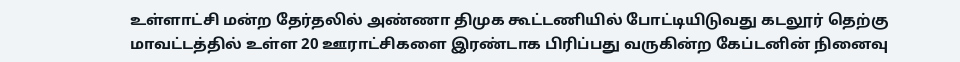உள்ளாட்சி மன்ற தேர்தலில் அண்ணா திமுக கூட்டணியில் போட்டியிடுவது கடலூர் தெற்கு மாவட்டத்தில் உள்ள 20 ஊராட்சிகளை இரண்டாக பிரிப்பது வருகின்ற கேப்டனின் நினைவு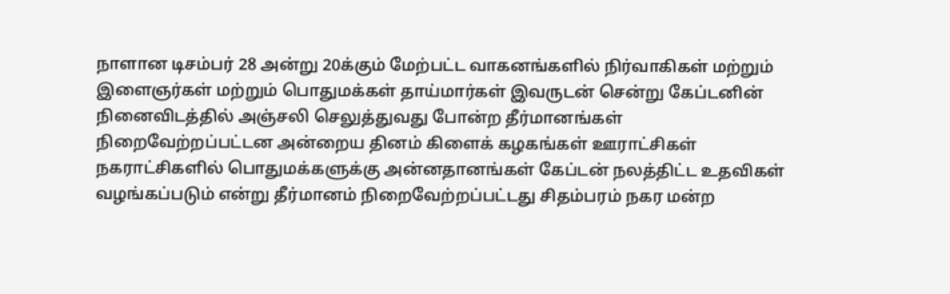நாளான டிசம்பர் 28 அன்று 20க்கும் மேற்பட்ட வாகனங்களில் நிர்வாகிகள் மற்றும் இளைஞர்கள் மற்றும் பொதுமக்கள் தாய்மார்கள் இவருடன் சென்று கேப்டனின் நினைவிடத்தில் அஞ்சலி செலுத்துவது போன்ற தீர்மானங்கள்
நிறைவேற்றப்பட்டன அன்றைய தினம் கிளைக் கழகங்கள் ஊராட்சிகள் நகராட்சிகளில் பொதுமக்களுக்கு அன்னதானங்கள் கேப்டன் நலத்திட்ட உதவிகள் வழங்கப்படும் என்று தீர்மானம் நிறைவேற்றப்பட்டது சிதம்பரம் நகர மன்ற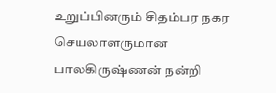உறுப்பினரும் சிதம்பர நகர செயலாளருமான பாலகிருஷ்ணன் நன்றி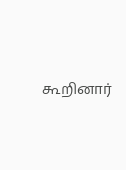கூறினார்